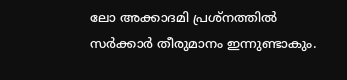ലോ അക്കാദമി പ്രശ്നത്തില്‍ സര്‍ക്കാര്‍ തീരുമാനം ഇന്നുണ്ടാകും.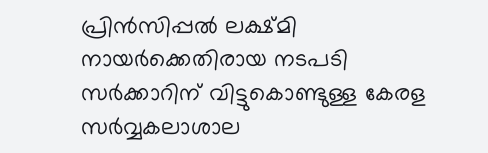പ്രിന്‍സിപ്പല്‍ ലക്ഷ്മി നായര്‍ക്കെതിരായ നടപടി സര്‍ക്കാറിന് വിട്ടുകൊണ്ടുള്ള കേരള സര്‍വ്വകലാശാല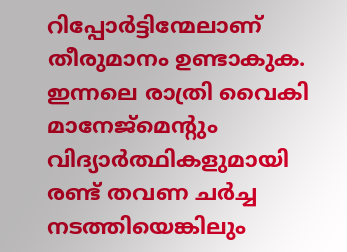റിപ്പോര്‍ട്ടിന്മേലാണ് തീരുമാനം ഉണ്ടാകുക. ഇന്നലെ രാത്രി വൈകി മാനേജ്മെന്റും വിദ്യാര്‍ത്ഥികളുമായി രണ്ട് തവണ ചര്‍ച്ച നടത്തിയെങ്കിലും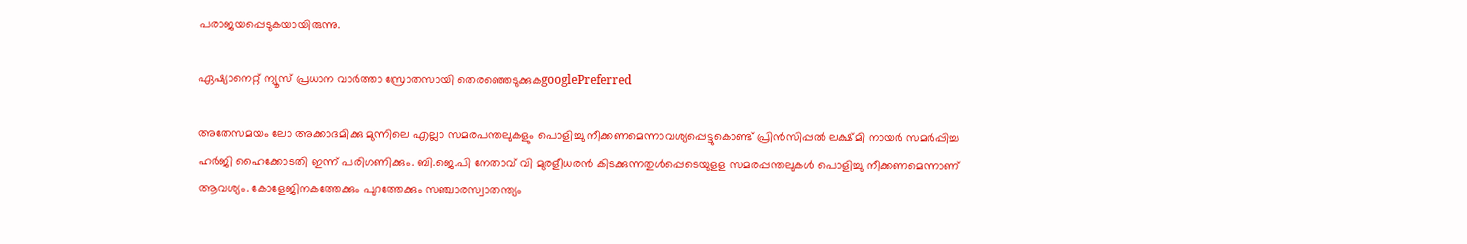പരാജയപ്പെടുകയായിരുന്നു.

ഏഷ്യാനെറ്റ് ന്യൂസ് പ്രധാന വാർത്താ സ്രോതസായി തെരഞ്ഞെടുക്കുകgooglePreferred

അതേസമയം ലോ അക്കാദമിക്കു മുന്നിലെ എല്ലാ സമരപന്തലുകളും പൊളിച്ചു നീക്കണമെന്നാവശ്യപ്പെട്ടുകൊണ്ട് പ്രിന്‍സിപ്പല്‍ ലക്ഷ്മി നായര്‍ സമര്‍പ്പിച്ച ഹര്‍ജി ഹൈക്കോടതി ഇന്ന് പരിഗണിക്കും. ബി.ജെ.പി നേതാവ് വി മുരളീധരന്‍ കിടക്കുന്നതുള്‍പ്പെടെയുളള സമരപ്പന്തലുകള്‍ പൊളിച്ചു നീക്കണമെന്നാണ് ആവശ്യം. കോളേജിനകത്തേക്കും പുറത്തേക്കും സഞ്ചാരസ്വാതന്ത്യം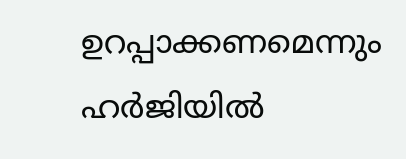ഉറപ്പാക്കണമെന്നും ഹര്‍ജിയില്‍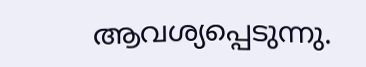ആവശ്യപ്പെടുന്നു.